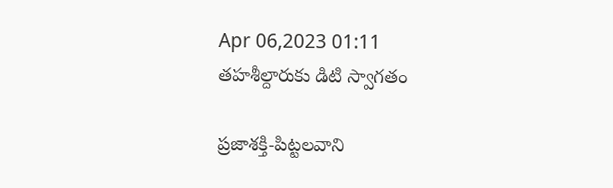Apr 06,2023 01:11
తహశీల్దారుకు డిటి స్వాగతం

ప్రజాశక్తి-పిట్టలవాని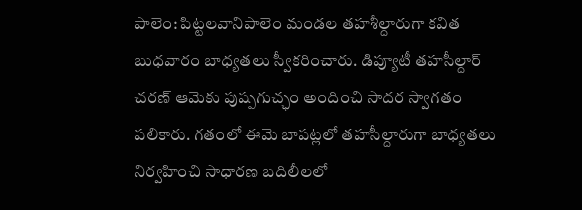పాలెం: పిట్టలవానిపాలెం మండల తహశీల్దారుగా కవిత బుధవారం బాధ్యతలు స్వీకరించారు. డిప్యూటీ తహసీల్దార్‌ చరణ్‌ ఆమెకు పుష్పగుచ్ఛం అందించి సాదర స్వాగతం పలికారు. గతంలో ఈమె బాపట్లలో తహసీల్దారుగా బాధ్యతలు నిర్వహించి సాధారణ బదిలీలలో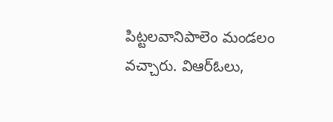పిట్టలవానిపాలెం మండలం వచ్చారు. విఆర్‌ఓలు,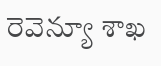రెవెన్యూ శాఖ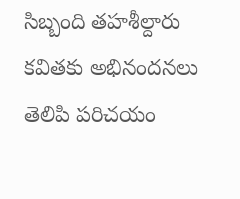సిబ్బంది తహశీల్దారు కవితకు అభినందనలు తెలిపి పరిచయం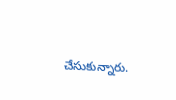చేసుకున్నారు.